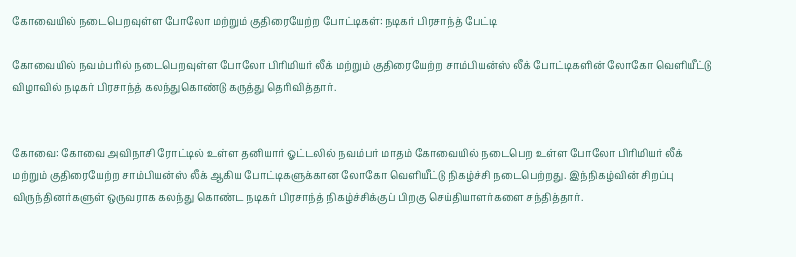கோவையில் நடைபெறவுள்ள போலோ மற்றும் குதிரையேற்ற போட்டிகள்: நடிகர் பிரசாந்த் பேட்டி

கோவையில் நவம்பரில் நடைபெறவுள்ள போலோ பிரிமியர் லீக் மற்றும் குதிரையேற்ற சாம்பியன்ஸ் லீக் போட்டிகளின் லோகோ வெளியீட்டு விழாவில் நடிகர் பிரசாந்த் கலந்துகொண்டு கருத்து தெரிவித்தார்.


கோவை: கோவை அவிநாசி ரோட்டில் உள்ள தனியார் ஓட்டலில் நவம்பர் மாதம் கோவையில் நடைபெற உள்ள போலோ பிரிமியர் லீக் மற்றும் குதிரையேற்ற சாம்பியன்ஸ் லீக் ஆகிய போட்டிகளுக்கான லோகோ வெளியீட்டு நிகழ்ச்சி நடைபெற்றது. இந்நிகழ்வின் சிறப்பு விருந்தினர்களுள் ஒருவராக கலந்து கொண்ட நடிகர் பிரசாந்த் நிகழ்ச்சிக்குப் பிறகு செய்தியாளர்களை சந்தித்தார்.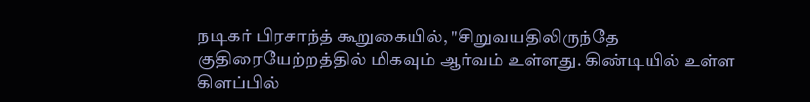நடிகர் பிரசாந்த் கூறுகையில், "சிறுவயதிலிருந்தே குதிரையேற்றத்தில் மிகவும் ஆர்வம் உள்ளது. கிண்டியில் உள்ள கிளப்பில்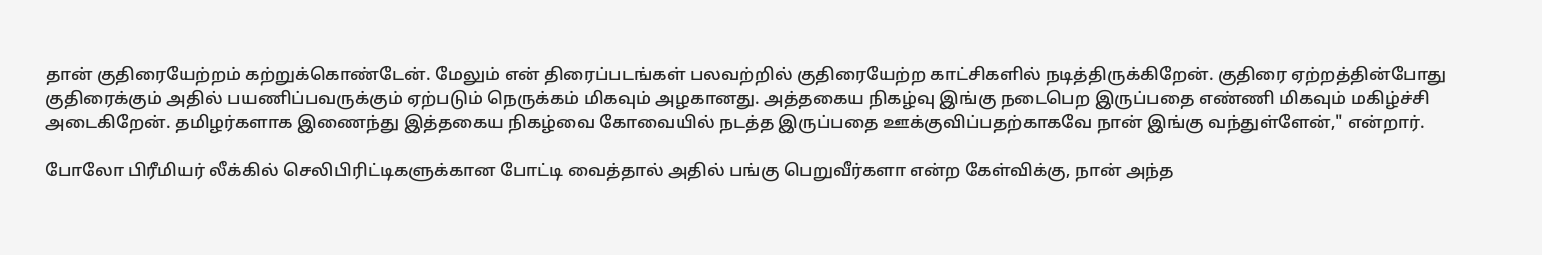தான் குதிரையேற்றம் கற்றுக்கொண்டேன். மேலும் என் திரைப்படங்கள் பலவற்றில் குதிரையேற்ற காட்சிகளில் நடித்திருக்கிறேன். குதிரை ஏற்றத்தின்போது குதிரைக்கும் அதில் பயணிப்பவருக்கும் ஏற்படும் நெருக்கம் மிகவும் அழகானது. அத்தகைய நிகழ்வு இங்கு நடைபெற இருப்பதை எண்ணி மிகவும் மகிழ்ச்சி அடைகிறேன். தமிழர்களாக இணைந்து இத்தகைய நிகழ்வை கோவையில் நடத்த இருப்பதை ஊக்குவிப்பதற்காகவே நான் இங்கு வந்துள்ளேன்," என்றார்.

போலோ பிரீமியர் லீக்கில் செலிபிரிட்டிகளுக்கான போட்டி வைத்தால் அதில் பங்கு பெறுவீர்களா என்ற கேள்விக்கு, நான் அந்த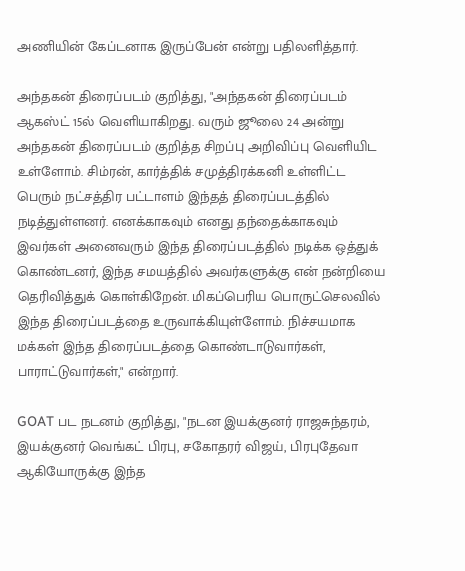அணியின் கேப்டனாக இருப்பேன் என்று பதிலளித்தார்.

அந்தகன் திரைப்படம் குறித்து, "அந்தகன் திரைப்படம் ஆகஸ்ட் 15ல் வெளியாகிறது. வரும் ஜூலை 24 அன்று அந்தகன் திரைப்படம் குறித்த சிறப்பு அறிவிப்பு வெளியிட உள்ளோம். சிம்ரன், கார்த்திக் சமுத்திரக்கனி உள்ளிட்ட பெரும் நட்சத்திர பட்டாளம் இந்தத் திரைப்படத்தில் நடித்துள்ளனர். எனக்காகவும் எனது தந்தைக்காகவும் இவர்கள் அனைவரும் இந்த திரைப்படத்தில் நடிக்க ஒத்துக் கொண்டனர், இந்த சமயத்தில் அவர்களுக்கு என் நன்றியை தெரிவித்துக் கொள்கிறேன். மிகப்பெரிய பொருட்செலவில் இந்த திரைப்படத்தை உருவாக்கியுள்ளோம். நிச்சயமாக மக்கள் இந்த திரைப்படத்தை கொண்டாடுவார்கள், பாராட்டுவார்கள்," என்றார்.

GOAT பட நடனம் குறித்து, "நடன இயக்குனர் ராஜசுந்தரம், இயக்குனர் வெங்கட் பிரபு, சகோதரர் விஜய், பிரபுதேவா ஆகியோருக்கு இந்த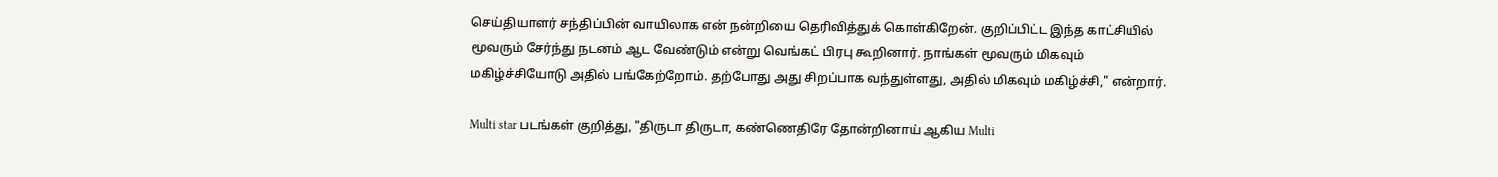செய்தியாளர் சந்திப்பின் வாயிலாக என் நன்றியை தெரிவித்துக் கொள்கிறேன். குறிப்பிட்ட இந்த காட்சியில் மூவரும் சேர்ந்து நடனம் ஆட வேண்டும் என்று வெங்கட் பிரபு கூறினார். நாங்கள் மூவரும் மிகவும் மகிழ்ச்சியோடு அதில் பங்கேற்றோம். தற்போது அது சிறப்பாக வந்துள்ளது, அதில் மிகவும் மகிழ்ச்சி," என்றார்.

Multi star படங்கள் குறித்து, "திருடா திருடா, கண்ணெதிரே தோன்றினாய் ஆகிய Multi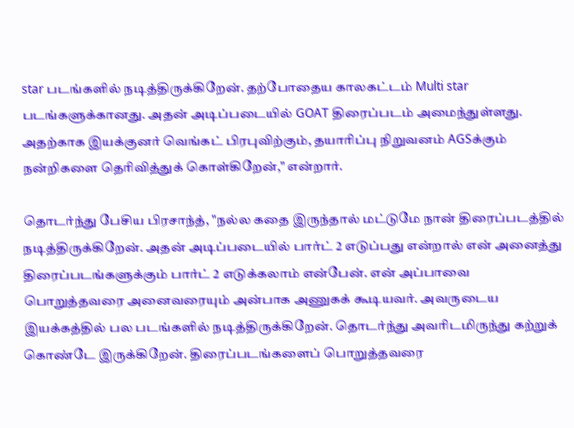star படங்களில் நடித்திருக்கிறேன். தற்போதைய காலகட்டம் Multi star படங்களுக்கானது. அதன் அடிப்படையில் GOAT திரைப்படம் அமைந்துள்ளது. அதற்காக இயக்குனர் வெங்கட் பிரபுவிற்கும், தயாரிப்பு நிறுவனம் AGSக்கும் நன்றிகளை தெரிவித்துக் கொள்கிறேன்," என்றார்.

தொடர்ந்து பேசிய பிரசாந்த், "நல்ல கதை இருந்தால் மட்டுமே நான் திரைப்படத்தில் நடித்திருக்கிறேன். அதன் அடிப்படையில் பார்ட் 2 எடுப்பது என்றால் என் அனைத்து திரைப்படங்களுக்கும் பார்ட் 2 எடுக்கலாம் என்பேன். என் அப்பாவை பொறுத்தவரை அனைவரையும் அன்பாக அணுகக் கூடியவர். அவருடைய இயக்கத்தில் பல படங்களில் நடித்திருக்கிறேன். தொடர்ந்து அவரிடமிருந்து கற்றுக் கொண்டே இருக்கிறேன். திரைப்படங்களைப் பொறுத்தவரை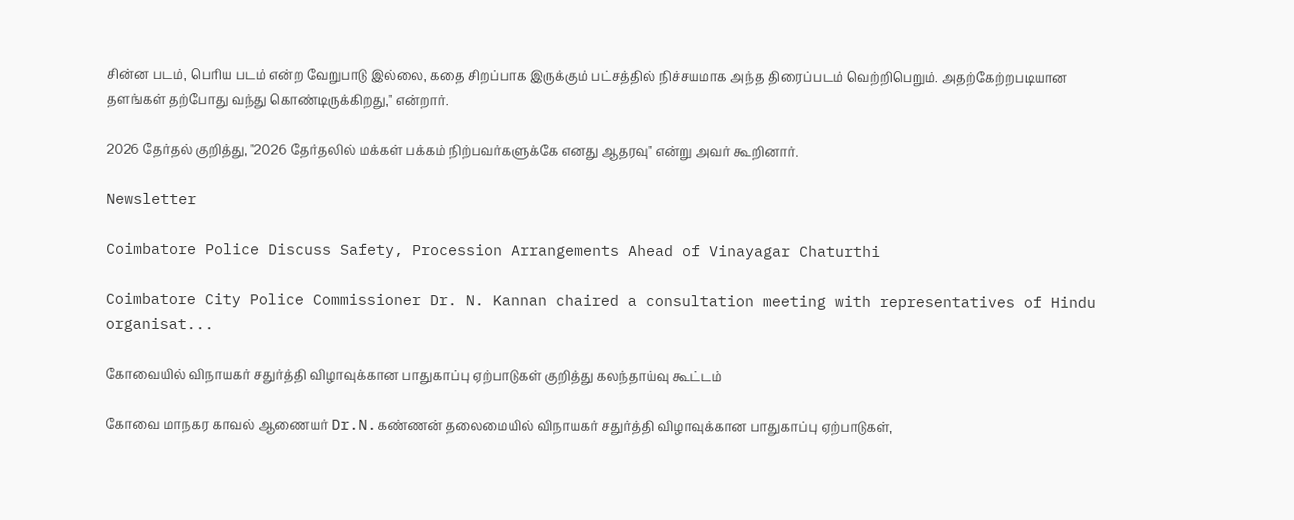சின்ன படம், பெரிய படம் என்ற வேறுபாடு இல்லை, கதை சிறப்பாக இருக்கும் பட்சத்தில் நிச்சயமாக அந்த திரைப்படம் வெற்றிபெறும். அதற்கேற்றபடியான தளங்கள் தற்போது வந்து கொண்டிருக்கிறது," என்றார்.

2026 தேர்தல் குறித்து, "2026 தேர்தலில் மக்கள் பக்கம் நிற்பவர்களுக்கே எனது ஆதரவு" என்று அவர் கூறினார்.

Newsletter

Coimbatore Police Discuss Safety, Procession Arrangements Ahead of Vinayagar Chaturthi

Coimbatore City Police Commissioner Dr. N. Kannan chaired a consultation meeting with representatives of Hindu organisat...

கோவையில் விநாயகர் சதுர்த்தி விழாவுக்கான பாதுகாப்பு ஏற்பாடுகள் குறித்து கலந்தாய்வு கூட்டம்

கோவை மாநகர காவல் ஆணையர் Dr.N.கண்ணன் தலைமையில் விநாயகர் சதுர்த்தி விழாவுக்கான பாதுகாப்பு ஏற்பாடுகள்,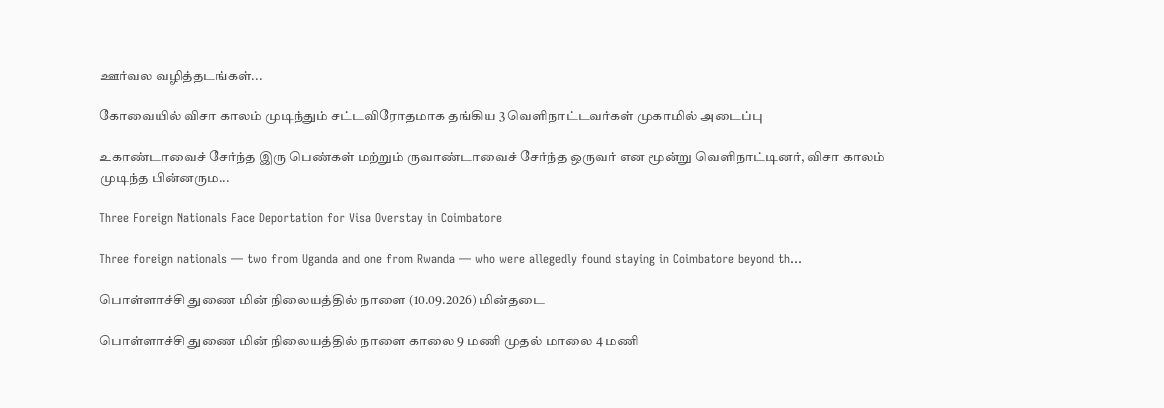ஊர்வல வழித்தடங்கள்...

கோவையில் விசா காலம் முடிந்தும் சட்டவிரோதமாக தங்கிய 3 வெளிநாட்டவர்கள் முகாமில் அடைப்பு

உகாண்டாவைச் சேர்ந்த இரு பெண்கள் மற்றும் ருவாண்டாவைச் சேர்ந்த ஒருவர் என மூன்று வெளிநாட்டினர், விசா காலம் முடிந்த பின்னரும...

Three Foreign Nationals Face Deportation for Visa Overstay in Coimbatore

Three foreign nationals — two from Uganda and one from Rwanda — who were allegedly found staying in Coimbatore beyond th...

பொள்ளாச்சி துணை மின் நிலையத்தில் நாளை (10.09.2026) மின்தடை

பொள்ளாச்சி துணை மின் நிலையத்தில் நாளை காலை 9 மணி முதல் மாலை 4 மணி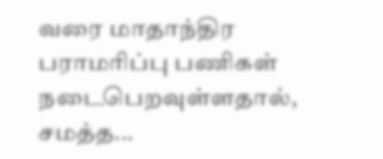வரை மாதாந்திர பராமரிப்பு பணிகள் நடைபெறவுள்ளதால், சமத்த...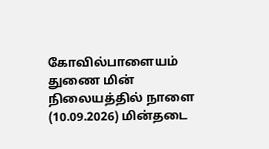கோவில்பாளையம் துணை மின் நிலையத்தில் நாளை (10.09.2026) மின்தடை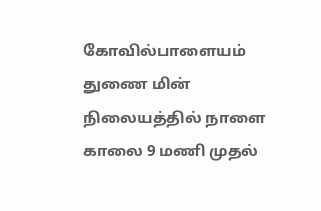கோவில்பாளையம் துணை மின் நிலையத்தில் நாளை காலை 9 மணி முதல்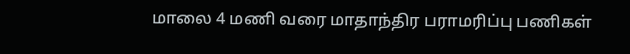மாலை 4 மணி வரை மாதாந்திர பராமரிப்பு பணிகள்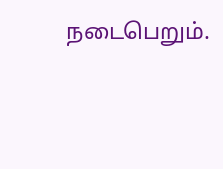நடைபெறும்.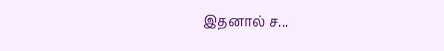இதனால் ச...